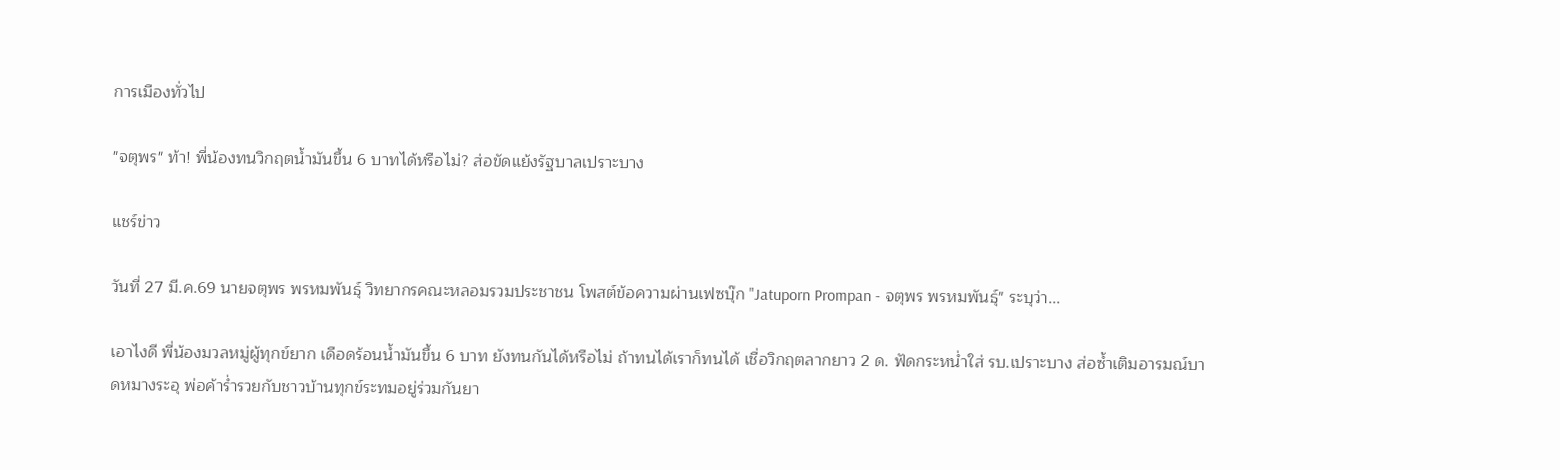การเมืองทั่วไป

"จตุพร" ท้า! พี่น้องทนวิกฤตน้ำมันขึ้น 6 บาทได้หรือไม่? ส่อขัดแย้งรัฐบาลเปราะบาง

แชร์ข่าว

วันที่ 27 มี.ค.69 นายจตุพร พรหมพันธุ์ วิทยากรคณะหลอมรวมประชาชน โพสต์ข้อความผ่านเฟซบุ๊ก "Jatuporn Prompan - จตุพร พรหมพันธุ์" ระบุว่า...

เอาไงดี พี่น้องมวลหมู่ผู้ทุกข์ยาก เดือดร้อนน้ำมันขึ้น 6 บาท ยังทนกันได้หรือไม่ ถ้าทนได้เราก็ทนได้ เชื่อวิกฤตลากยาว 2 ด. ฟัดกระหน่ำใส่ รบ.เปราะบาง ส่อซ้ำเติมอารมณ์บาดหมางระอุ พ่อค้าร่ำรวยกับชาวบ้านทุกข์ระทมอยู่ร่วมกันยา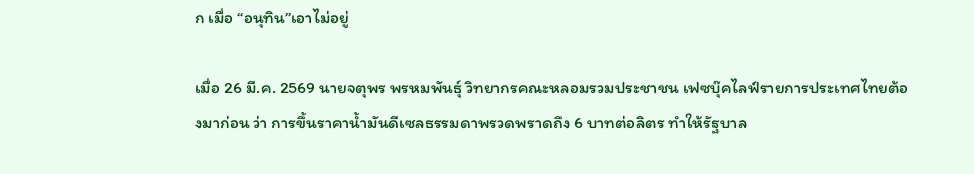ก เมื่อ “อนุทิน”เอาไม่อยู่

เมื่อ 26 มี.ค. 2569 นายจตุพร พรหมพันธุ์ วิทยากรคณะหลอมรวมประชาชน เฟซบุ๊คไลฟ์รายการประเทศไทยต้องมาก่อน ว่า การขึ้นราคาน้ำมันดีเซลธรรมดาพรวดพราดถึง 6 บาทต่อลิตร ทำให้รัฐบาล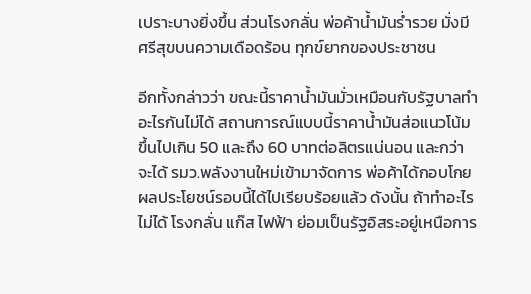เปราะบางยิ่งขึ้น ส่วนโรงกลั่น พ่อค้าน้ำมันร่ำรวย มั่งมีศรีสุขบนความเดือดร้อน ทุกข์ยากของประชาชน

อีกทั้งกล่าวว่า ขณะนี้ราคาน้ำมันมั่วเหมือนกับรัฐบาลทำอะไรกันไม่ได้ สถานการณ์แบบนี้ราคาน้ำมันส่อแนวโน้มขึ้นไปเกิน 50 และถึง 60 บาทต่อลิตรแน่นอน และกว่าจะได้ รมว.พลังงานใหม่เข้ามาจัดการ พ่อค้าได้กอบโกยผลประโยชน์รอบนี้ได้ไปเรียบร้อยแล้ว ดังนั้น ถ้าทำอะไรไม่ได้ โรงกลั่น แก๊ส ไฟฟ้า ย่อมเป็นรัฐอิสระอยู่เหนือการ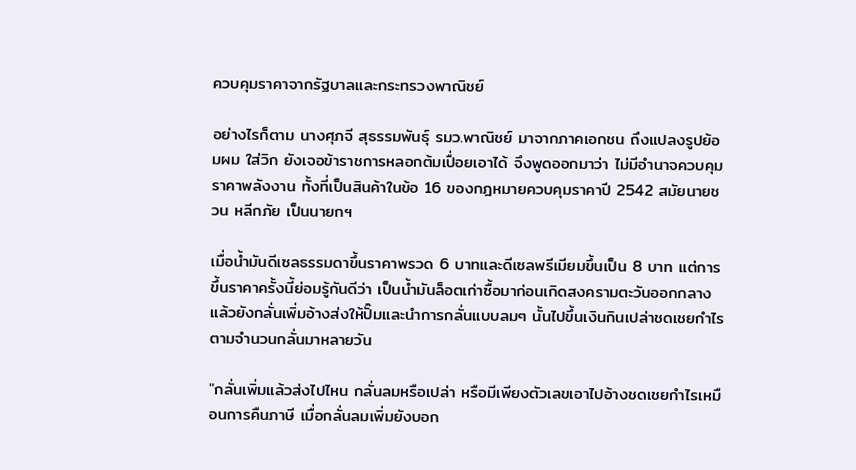ควบคุมราคาจากรัฐบาลและกระทรวงพาณิชย์

อย่างไรก็ตาม นางศุภจี สุธรรมพันธุ์ รมว.พาณิชย์ มาจากภาคเอกชน ถึงแปลงรูปย้อมผม ใส่วิก ยังเจอข้าราชการหลอกต้มเปื่อยเอาได้ จึงพูดออกมาว่า ไม่มีอำนาจควบคุมราคาพลังงาน ทั้งที่เป็นสินค้าในข้อ 16 ของกฎหมายควบคุมราคาปี 2542 สมัยนายชวน หลีกภัย เป็นนายกฯ

เมื่อน้ำมันดีเซลธรรมดาขึ้นราคาพรวด 6 บาทและดีเซลพรีเมียมขึ้นเป็น 8 บาท แต่การขึ้นราคาครั้งนี้ย่อมรู้กันดีว่า เป็นน้ำมันล็อตเก่าซื้อมาก่อนเกิดสงครามตะวันออกกลาง แล้วยังกลั่นเพิ่มอ้างส่งให้ปั๊มและนำการกลั่นแบบลมๆ นั้นไปขึ้นเงินกินเปล่าชดเชยกำไรตามจำนวนกลั่นมาหลายวัน

"กลั่นเพิ่มแล้วส่งไปไหน กลั่นลมหรือเปล่า หรือมีเพียงตัวเลขเอาไปอ้างชดเชยกำไรเหมือนการคืนภาษี เมื่อกลั่นลมเพิ่มยังบอก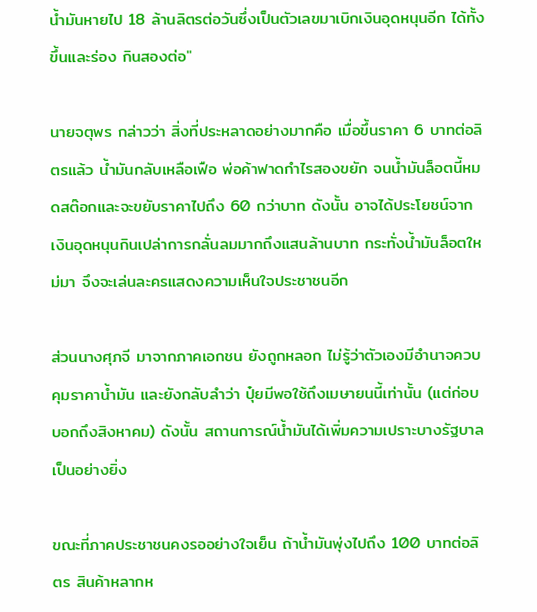น้ำมันหายไป 18 ล้านลิตรต่อวันซึ่งเป็นตัวเลขมาเบิกเงินอุดหนุนอีก ได้ทั้งขึ้นและร่อง กินสองต่อ"

นายจตุพร กล่าวว่า สิ่งที่ประหลาดอย่างมากคือ เมื่อขึ้นราคา 6 บาทต่อลิตรแล้ว น้ำมันกลับเหลือเฟือ พ่อค้าฟาดกำไรสองขยัก จนน้ำมันล็อตนี้หมดสต๊อกและจะขยับราคาไปถึง 60 กว่าบาท ดังนั้น อาจได้ประโยชน์จากเงินอุดหนุนกินเปล่าการกลั่นลมมากถึงแสนล้านบาท กระทั่งน้ำมันล็อตใหม่มา จึงจะเล่นละครแสดงความเห็นใจประชาชนอีก

ส่วนนางศุภจี มาจากภาคเอกชน ยังถูกหลอก ไม่รู้ว่าตัวเองมีอำนาจควบคุมราคาน้ำมัน และยังกลับลำว่า ปุ๋ยมีพอใช้ถึงเมษายนนี้เท่านั้น (แต่ก่อบบอกถึงสิงหาคม) ดังนั้น สถานการณ์น้ำมันได้เพิ่มความเปราะบางรัฐบาลเป็นอย่างยิ่ง

ขณะที่ภาคประชาชนคงรออย่างใจเย็น ถ้าน้ำมันพุ่งไปถึง 100 บาทต่อลิตร สินค้าหลากห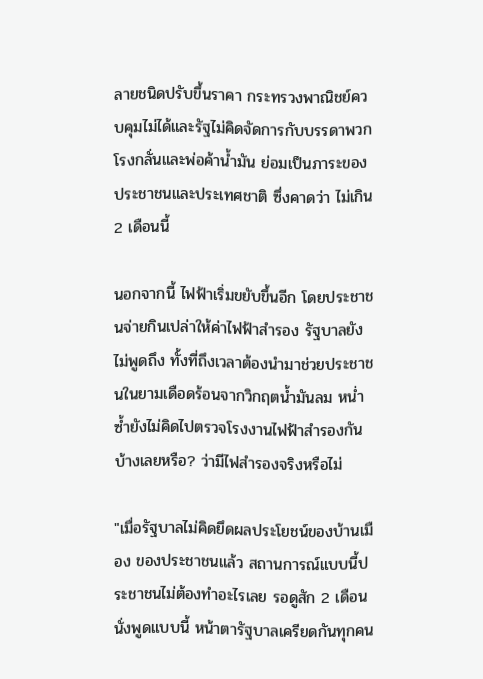ลายชนิดปรับขึ้นราคา กระทรวงพาณิชย์ควบคุมไม่ได้และรัฐไม่คิดจัดการกับบรรดาพวกโรงกลั่นและพ่อค้าน้ำมัน ย่อมเป็นภาระของประชาชนและประเทศชาติ ซึ่งคาดว่า ไม่เกิน 2 เดือนนี้

นอกจากนี้ ไฟฟ้าเริ่มขยับขึ้นอีก โดยประชาชนจ่ายกินเปล่าให้ค่าไฟฟ้าสำรอง รัฐบาลยังไม่พูดถึง ทั้งที่ถึงเวลาต้องนำมาช่วยประชาชนในยามเดือดร้อนจากวิกฤตน้ำมันลม หน่ำซ้ำยังไม่คิดไปตรวจโรงงานไฟฟ้าสำรองกันบ้างเลยหรือ? ว่ามีไฟสำรองจริงหรือไม่

"เมื่อรัฐบาลไม่คิดยึดผลประโยชน์ของบ้านเมือง ของประชาชนแล้ว สถานการณ์แบบนี้ประชาชนไม่ต้องทำอะไรเลย รอดูสัก 2 เดือน นั่งพูดแบบนี้ หน้าตารัฐบาลเครียดกันทุกคน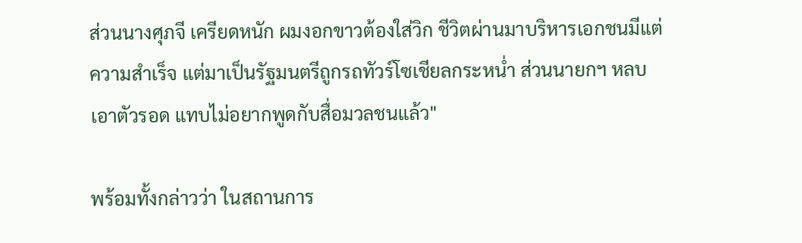ส่วนนางศุภจี เครียดหนัก ผมงอกขาวต้องใส่วิก ชีวิตผ่านมาบริหารเอกชนมีแต่ความสำเร็จ แต่มาเป็นรัฐมนตรีถูกรถทัวร์โซเชียลกระหน่ำ ส่วนนายกฯ หลบเอาตัวรอด แทบไม่อยากพูดกับสื่อมวลชนแล้ว"

พร้อมทั้งกล่าวว่า ในสถานการ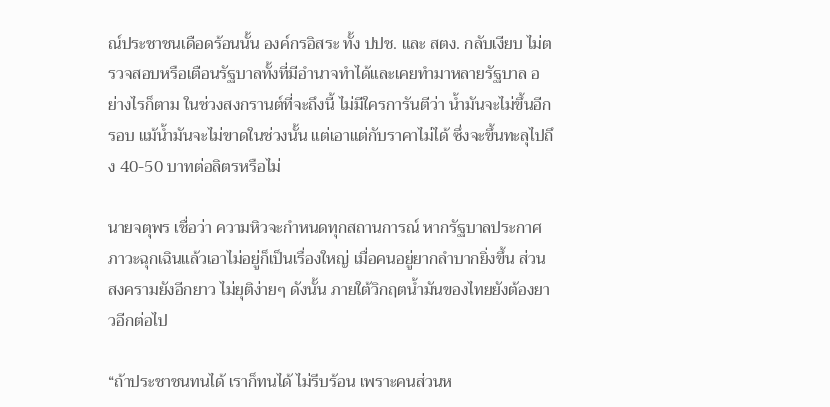ณ์ประชาชนเดือดร้อนนั้น องค์กรอิสระ ทั้ง ปปช. และ สตง. กลับเงียบ ไม่ตรวจสอบหรือเตือนรัฐบาลทั้งที่มีอำนาจทำได้และเคยทำมาหลายรัฐบาล อย่างไรก็ตาม ในช่วงสงกรานต์ที่จะถึงนี้ ไม่มีใครการันตีว่า น้ำมันจะไม่ขึ้นอีกรอบ แม้น้ำมันจะไม่ขาดในช่วงนั้น แต่เอาแต่กับราคาไม่ได้ ซึ่งจะขึ้นทะลุไปถึง 40-50 บาทต่อลิตรหรือไม่

นายจตุพร เชื่อว่า ความหิวจะกำหนดทุกสถานการณ์ หากรัฐบาลประกาศภาวะฉุกเฉินแล้วเอาไม่อยู่ก็เป็นเรื่องใหญ่ เมื่อคนอยู่ยากลำบากยิ่งขึ้น ส่วนสงครามยังอีกยาว ไม่ยุติง่ายๆ ดังนั้น ภายใต้วิกฤตน้ำมันของไทยยังต้องยาวอีกต่อไป

“ถ้าประชาชนทนได้ เราก็ทนได้ ไม่รีบร้อน เพราะคนส่วนห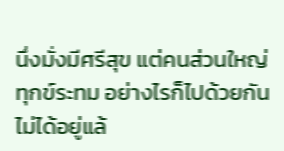นึ่งมั่งมีศรีสุข แต่คนส่วนใหญ่ทุกข์ระทม อย่างไรก็ไปด้วยกันไม่ได้อยู่แล้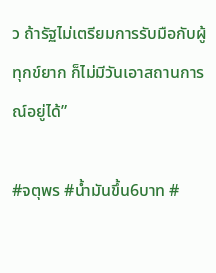ว ถ้ารัฐไม่เตรียมการรับมือกับผู้ทุกข์ยาก ก็ไม่มีวันเอาสถานการณ์อยู่ได้”

#จตุพร #น้ำมันขึ้น6บาท #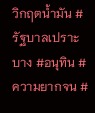วิกฤตน้ำมัน #รัฐบาลเปราะบาง #อนุทิน #ความยากจน #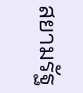สยามรัฐ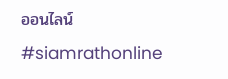ออนไลน์ #siamrathonline